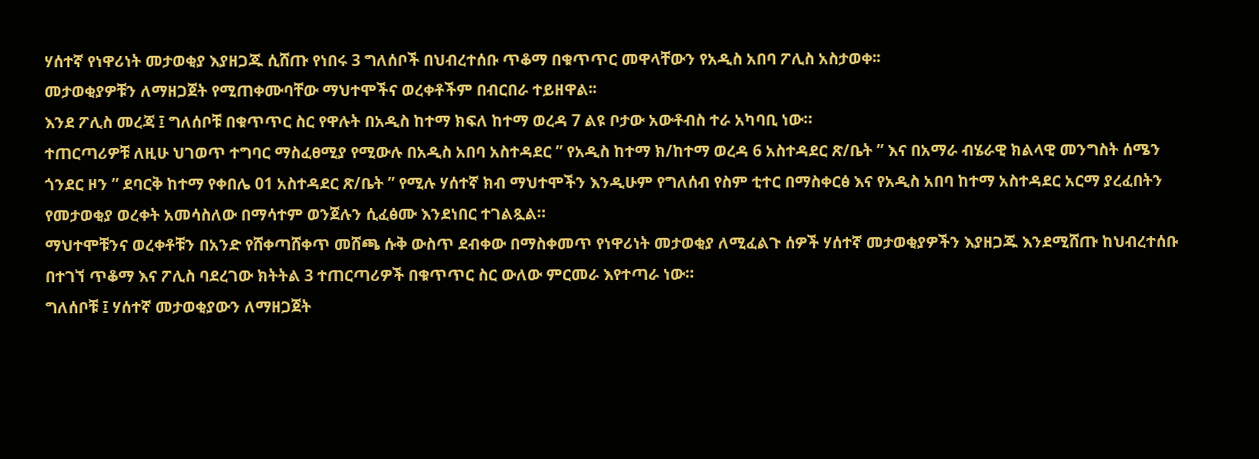ሃሰተኛ የነዋሪነት መታወቂያ እያዘጋጁ ሲሸጡ የነበሩ 3 ግለሰቦች በህብረተሰቡ ጥቆማ በቁጥጥር መዋላቸውን የአዲስ አበባ ፖሊስ አስታወቀ፡፡
መታወቂያዎቹን ለማዘጋጀት የሚጠቀሙባቸው ማህተሞችና ወረቀቶችም በብርበራ ተይዘዋል፡፡
እንደ ፖሊስ መረጃ ፤ ግለሰቦቹ በቁጥጥር ስር የዋሉት በአዲስ ከተማ ክፍለ ከተማ ወረዳ 7 ልዩ ቦታው አውቶብስ ተራ አካባቢ ነው።
ተጠርጣሪዎቹ ለዚሁ ህገወጥ ተግባር ማስፈፀሚያ የሚውሉ በአዲስ አበባ አስተዳደር ” የአዲስ ከተማ ክ/ከተማ ወረዳ 6 አስተዳደር ጽ/ቤት ” እና በአማራ ብሄራዊ ክልላዊ መንግስት ሰሜን ጎንደር ዞን ” ደባርቅ ከተማ የቀበሌ 01 አስተዳደር ጽ/ቤት ” የሚሉ ሃሰተኛ ክብ ማህተሞችን እንዲሁም የግለሰብ የስም ቲተር በማስቀርፅ እና የአዲስ አበባ ከተማ አስተዳደር አርማ ያረፈበትን የመታወቂያ ወረቀት አመሳስለው በማሳተም ወንጀሉን ሲፈፅሙ እንደነበር ተገልጿል።
ማህተሞቹንና ወረቀቶቹን በአንድ የሸቀጣሸቀጥ መሸጫ ሱቅ ውስጥ ደብቀው በማስቀመጥ የነዋሪነት መታወቂያ ለሚፈልጉ ሰዎች ሃሰተኛ መታወቂያዎችን እያዘጋጁ እንደሚሸጡ ከህብረተሰቡ በተገኘ ጥቆማ እና ፖሊስ ባደረገው ክትትል 3 ተጠርጣሪዎች በቁጥጥር ስር ውለው ምርመራ እየተጣራ ነው።
ግለሰቦቹ ፤ ሃሰተኛ መታወቂያውን ለማዘጋጀት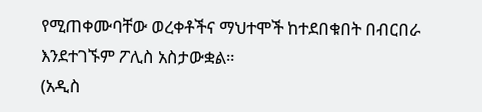የሚጠቀሙባቸው ወረቀቶችና ማህተሞች ከተደበቁበት በብርበራ እንደተገኙም ፖሊስ አስታውቋል።
(አዲስ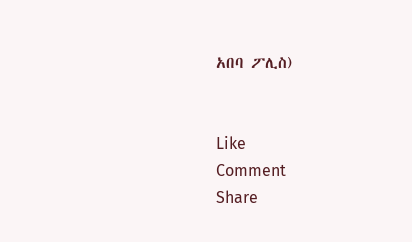አበባ ፖሊስ)


Like
Comment
Share